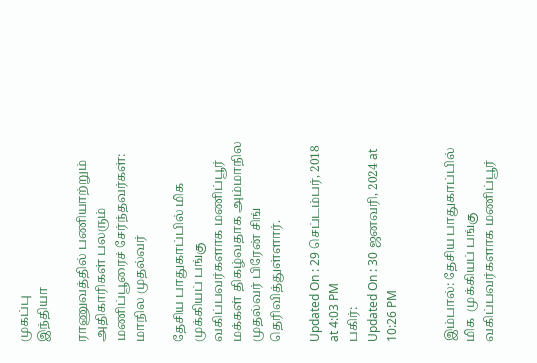முகப்பு
இந்தியா

ராணுவத்தில் பணியாற்றும் அதிகாரிகள் பலரும் மணிப்பூரைச் சேர்ந்தவர்கள்: மாநில முதல்வர்

தேசிய பாதுகாப்பில் மிக  முக்கியப் பங்கு வகிப்பவர்களாக மணிப்பூர் மக்கள் திகழ்வதாக அம்மாநில முதல்வர் பிரேன் சிங் தெரிவித்துள்ளார்.

Updated On : 29 செப்டம்பர், 2018 at 4:03 PM
பகிர்:
Updated On : 30 ஜனவரி, 2024 at 10:26 PM


இம்பால்: தேசிய பாதுகாப்பில் மிக  முக்கியப் பங்கு வகிப்பவர்களாக மணிப்பூர்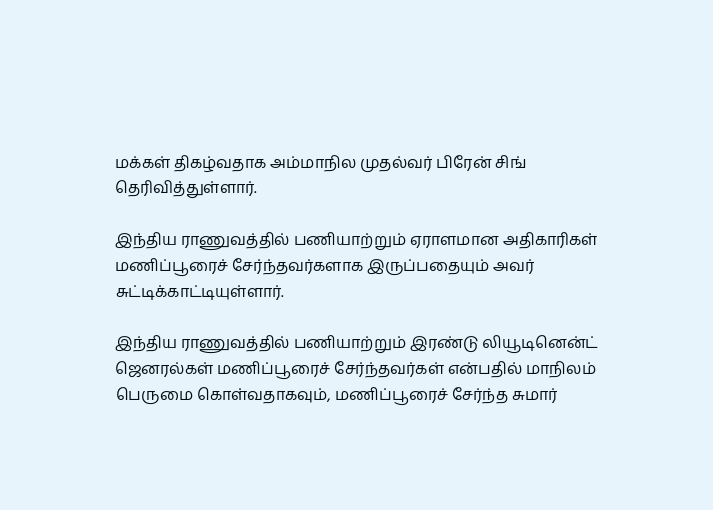மக்கள் திகழ்வதாக அம்மாநில முதல்வர் பிரேன் சிங் தெரிவித்துள்ளார்.

இந்திய ராணுவத்தில் பணியாற்றும் ஏராளமான அதிகாரிகள் மணிப்பூரைச் சேர்ந்தவர்களாக இருப்பதையும் அவர் சுட்டிக்காட்டியுள்ளார்.

இந்திய ராணுவத்தில் பணியாற்றும் இரண்டு லியூடினென்ட் ஜெனரல்கள் மணிப்பூரைச் சேர்ந்தவர்கள் என்பதில் மாநிலம் பெருமை கொள்வதாகவும், மணிப்பூரைச் சேர்ந்த சுமார்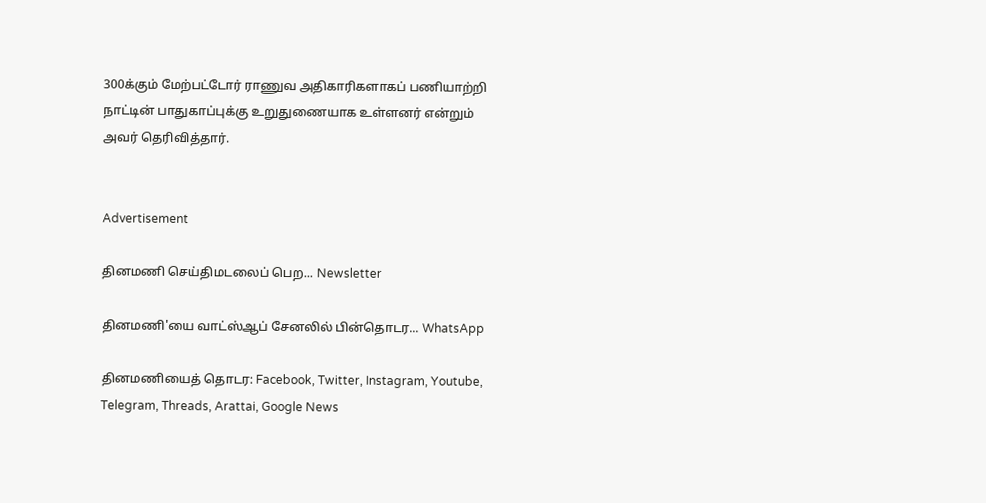300க்கும் மேற்பட்டோர் ராணுவ அதிகாரிகளாகப் பணியாற்றி நாட்டின் பாதுகாப்புக்கு உறுதுணையாக உள்ளனர் என்றும் அவர் தெரிவித்தார்.


Advertisement

தினமணி செய்திமடலைப் பெற... Newsletter

தினமணி'யை வாட்ஸ்ஆப் சேனலில் பின்தொடர... WhatsApp

தினமணியைத் தொடர: Facebook, Twitter, Instagram, Youtube, Telegram, Threads, Arattai, Google News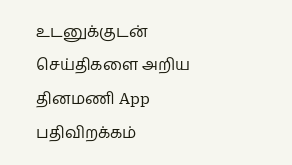உடனுக்குடன் செய்திகளை அறிய தினமணி App பதிவிறக்கம்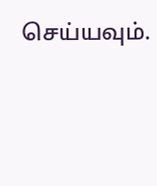செய்யவும்.